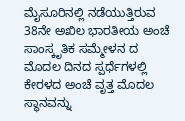ಮೈಸೂರಿನಲ್ಲಿ ನಡೆಯುತ್ತಿರುವ 38ನೇ ಅಖಿಲ ಭಾರತೀಯ ಅಂಚೆ ಸಾಂಸ್ಕೃತಿಕ ಸಮ್ಮೇಳನ ದ ಮೊದಲ ದಿನದ ಸ್ಪರ್ಧೆಗಳಲ್ಲಿ ಕೇರಳದ ಅಂಚೆ ವೃತ್ತ ಮೊದಲ ಸ್ಥಾನವನ್ನು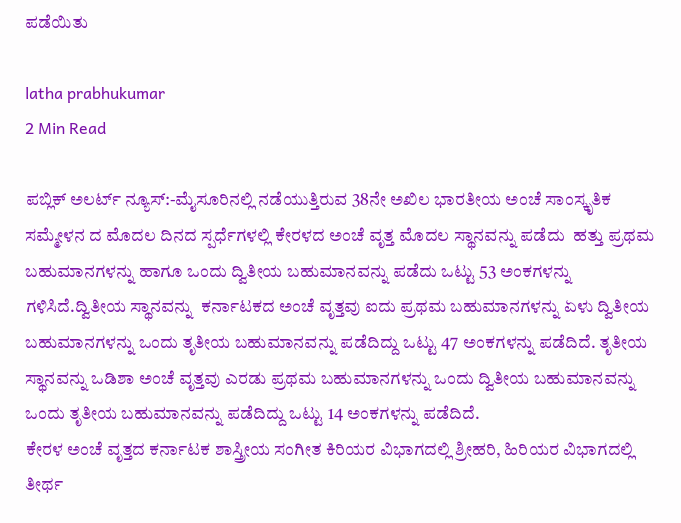ಪಡೆಯಿತು

latha prabhukumar
2 Min Read

ಪಬ್ಲಿಕ್ ಅಲರ್ಟ್ ನ್ಯೂಸ್:-ಮೈಸೂರಿನಲ್ಲಿ ನಡೆಯುತ್ತಿರುವ 38ನೇ ಅಖಿಲ ಭಾರತೀಯ ಅಂಚೆ ಸಾಂಸ್ಕೃತಿಕ ಸಮ್ಮೇಳನ ದ ಮೊದಲ ದಿನದ ಸ್ಪರ್ಧೆಗಳಲ್ಲಿ ಕೇರಳದ ಅಂಚೆ ವೃತ್ತ ಮೊದಲ ಸ್ಥಾನವನ್ನು ಪಡೆದು  ಹತ್ತು ಪ್ರಥಮ ಬಹುಮಾನಗಳನ್ನು ಹಾಗೂ ಒಂದು ದ್ವಿತೀಯ ಬಹುಮಾನವನ್ನು ಪಡೆದು ಒಟ್ಟು 53 ಅಂಕಗಳನ್ನು ಗಳಿಸಿದೆ.ದ್ವಿತೀಯ ಸ್ಥಾನವನ್ನು  ಕರ್ನಾಟಕದ ಅಂಚೆ ವೃತ್ತವು ಐದು ಪ್ರಥಮ ಬಹುಮಾನಗಳನ್ನು ಏಳು ದ್ವಿತೀಯ ಬಹುಮಾನಗಳನ್ನು ಒಂದು ತೃತೀಯ ಬಹುಮಾನವನ್ನು ಪಡೆದಿದ್ದು ಒಟ್ಟು 47 ಅಂಕಗಳನ್ನು ಪಡೆದಿದೆ. ತೃತೀಯ ಸ್ಥಾನವನ್ನು ಒಡಿಶಾ ಅಂಚೆ‌ ವೃತ್ತವು ಎರಡು ಪ್ರಥಮ ಬಹುಮಾನಗಳನ್ನು ಒಂದು ದ್ವಿತೀಯ ಬಹುಮಾನವನ್ನು ಒಂದು ತೃತೀಯ ಬಹುಮಾನವನ್ನು ಪಡೆದಿದ್ದು ಒಟ್ಟು 14 ಅಂಕಗಳನ್ನು ಪಡೆದಿದೆ.
ಕೇರಳ ಅಂಚೆ ವೃತ್ತದ ಕರ್ನಾಟಕ ಶಾಸ್ತ್ರೀಯ ಸಂಗೀತ ಕಿರಿಯರ ವಿಭಾಗದಲ್ಲಿ ಶ್ರೀಹರಿ, ಹಿರಿಯರ ವಿಭಾಗದಲ್ಲಿ ತೀರ್ಥ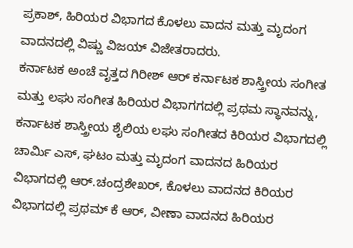ಪ್ರಕಾಶ್, ಹಿರಿಯರ ವಿಭಾಗದ ಕೊಳಲು ವಾದನ ಮತ್ತು ಮೃದಂಗ ವಾದನದಲ್ಲಿ ವಿಷ್ಣು ವಿಜಯ್ ವಿಜೇತರಾದರು.
ಕರ್ನಾಟಕ ಅಂಚೆ ವೃತ್ತದ ಗಿರೀಶ್ ಆರ್ ಕರ್ನಾಟಕ ಶಾಸ್ತ್ರೀಯ ಸಂಗೀತ ಮತ್ತು ಲಘು ಸಂಗೀತ ಹಿರಿಯರ ವಿಭಾಗಗದಲ್ಲಿ ಪ್ರಥಮ ಸ್ಥಾನವನ್ನು, ಕರ್ನಾಟಕ ಶಾಸ್ತ್ರೀಯ ಶೈಲಿಯ ಲಘು ಸಂಗೀತದ ಕಿರಿಯರ ವಿಭಾಗದಲ್ಲಿ ಚಾರ್ಮಿ ಎಸ್, ಘಟಂ ಮತ್ತು ಮೃದಂಗ ವಾದನದ ಹಿರಿಯರ ವಿಭಾಗದಲ್ಲಿ ಆರ್.ಚಂದ್ರಶೇಖರ್, ಕೊಳಲು ವಾದನದ ಕಿರಿಯರ ವಿಭಾಗದಲ್ಲಿ ಪ್ರಥಮ್ ಕೆ ಆರ್, ವೀಣಾ ವಾದನದ ಹಿರಿಯರ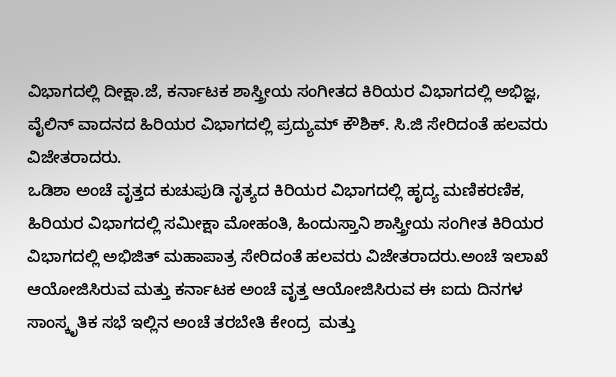ವಿಭಾಗದಲ್ಲಿ ದೀಕ್ಷಾ.ಜೆ, ಕರ್ನಾಟಕ ಶಾಸ್ತ್ರೀಯ ಸಂಗೀತದ ಕಿರಿಯರ ವಿಭಾಗದಲ್ಲಿ ಅಭಿಜ್ಞ, ವೈಲಿನ್ ವಾದನದ ಹಿರಿಯರ ವಿಭಾಗದಲ್ಲಿ ಪ್ರದ್ಯುಮ್ ಕೌಶಿಕ್. ಸಿ.ಜಿ ಸೇರಿದಂತೆ ಹಲವರು ವಿಜೇತರಾದರು.
ಒಡಿಶಾ ಅಂಚೆ ವೃತ್ತದ ಕುಚುಪುಡಿ ನೃತ್ಯದ ಕಿರಿಯರ ವಿಭಾಗದಲ್ಲಿ ಹೃದ್ಯ ಮಣಿಕರಣಿಕ, ಹಿರಿಯರ ವಿಭಾಗದಲ್ಲಿ ಸಮೀಕ್ಷಾ ಮೋಹಂತಿ, ಹಿಂದುಸ್ತಾನಿ ಶಾಸ್ತ್ರೀಯ ಸಂಗೀತ ಕಿರಿಯರ ವಿಭಾಗದಲ್ಲಿ ಅಭಿಜಿತ್ ಮಹಾಪಾತ್ರ ಸೇರಿದಂತೆ ಹಲವರು ವಿಜೇತರಾದರು.ಅಂಚೆ ಇಲಾಖೆ ಆಯೋಜಿಸಿರುವ ಮತ್ತು ಕರ್ನಾಟಕ ಅಂಚೆ ವೃತ್ತ ಆಯೋಜಿಸಿರುವ ಈ ಐದು ದಿನಗಳ ಸಾಂಸ್ಕೃತಿಕ ಸಭೆ ಇಲ್ಲಿನ ಅಂಚೆ ತರಬೇತಿ ಕೇಂದ್ರ  ಮತ್ತು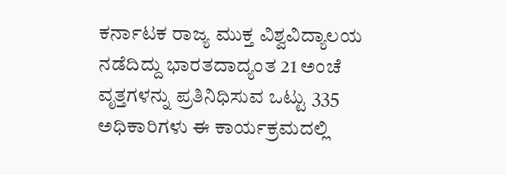ಕರ್ನಾಟಕ ರಾಜ್ಯ ಮುಕ್ತ ವಿಶ್ವವಿದ್ಯಾಲಯ  ನಡೆದಿದ್ದು ಭಾರತದಾದ್ಯಂತ 21 ಅಂಚೆ ವೃತ್ತಗಳನ್ನು ಪ್ರತಿನಿಧಿಸುವ ಒಟ್ಟು 335 ಅಧಿಕಾರಿಗಳು ಈ ಕಾರ್ಯಕ್ರಮದಲ್ಲಿ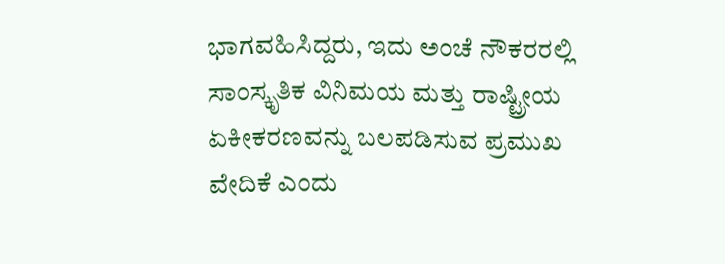ಭಾಗವಹಿಸಿದ್ದರು, ಇದು ಅಂಚೆ ನೌಕರರಲ್ಲಿ ಸಾಂಸ್ಕೃತಿಕ ವಿನಿಮಯ ಮತ್ತು ರಾಷ್ಟ್ರೀಯ ಏಕೀಕರಣವನ್ನು ಬಲಪಡಿಸುವ ಪ್ರಮುಖ ವೇದಿಕೆ ಎಂದು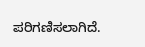ಪರಿಗಣಿಸಲಾಗಿದೆ.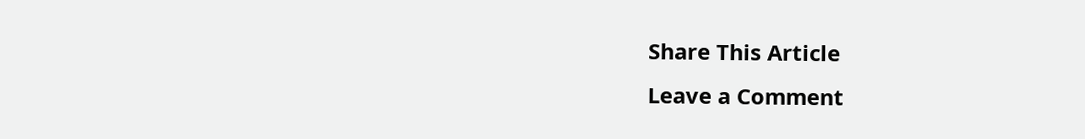Share This Article
Leave a Comment